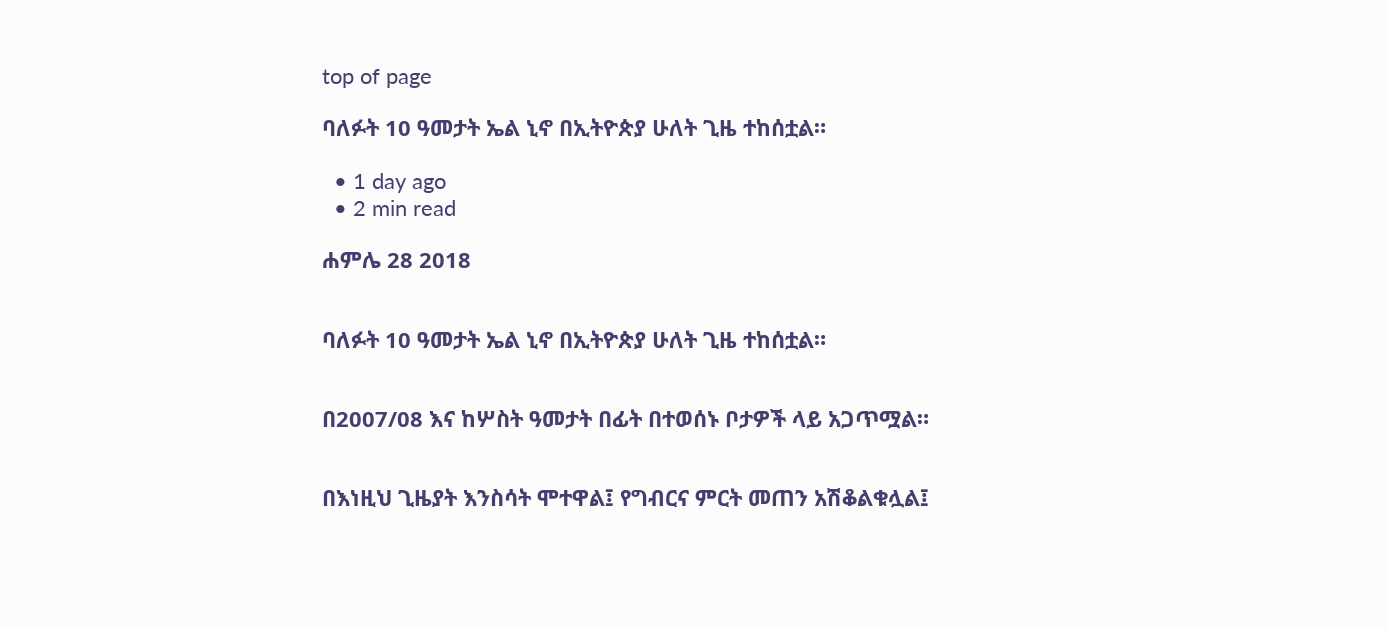top of page

ባለፉት 10 ዓመታት ኤል ኒኖ በኢትዮጵያ ሁለት ጊዜ ተከሰቷል።

  • 1 day ago
  • 2 min read

ሐምሌ 28 2018


ባለፉት 10 ዓመታት ኤል ኒኖ በኢትዮጵያ ሁለት ጊዜ ተከሰቷል።


በ2007/08 እና ከሦስት ዓመታት በፊት በተወሰኑ ቦታዎች ላይ አጋጥሟል።


በእነዚህ ጊዜያት እንስሳት ሞተዋል፤ የግብርና ምርት መጠን አሽቆልቁሏል፤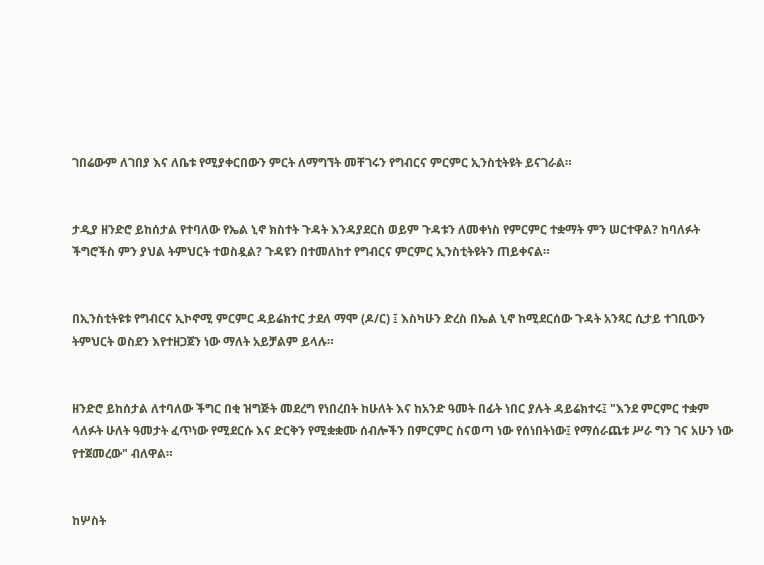ገበሬውም ለገበያ እና ለቤቱ የሚያቀርበውን ምርት ለማግኘት መቸገሩን የግብርና ምርምር ኢንስቲትዩት ይናገራል።


ታዲያ ዘንድሮ ይከሰታል የተባለው የኤል ኒኖ ክስተት ጉዳት እንዳያደርስ ወይም ጉዳቱን ለመቀነስ የምርምር ተቋማት ምን ሠርተዋል? ከባለፉት ችግሮችስ ምን ያህል ትምህርት ተወስዷል? ጉዳዩን በተመለከተ የግብርና ምርምር ኢንስቲትዩትን ጠይቀናል።


በኢንስቲትዩቱ የግብርና ኢኮኖሚ ምርምር ዳይሬክተር ታደለ ማሞ (ዶ/ር) ፤ እስካሁን ድረስ በኤል ኒኖ ከሚደርሰው ጉዳት አንጻር ሲታይ ተገቢውን ትምህርት ወስደን እየተዘጋጀን ነው ማለት አይቻልም ይላሉ።


ዘንድሮ ይከሰታል ለተባለው ችግር በቂ ዝግጅት መደረግ የነበረበት ከሁለት እና ከአንድ ዓመት በፊት ነበር ያሉት ዳይሬክተሩ፤ "እንደ ምርምር ተቋም ላለፉት ሁለት ዓመታት ፈጥነው የሚደርሱ እና ድርቅን የሚቋቋሙ ሰብሎችን በምርምር ስናወጣ ነው የሰነበትነው፤ የማሰራጨቱ ሥራ ግን ገና አሁን ነው የተጀመረው" ብለዋል።


ከሦስት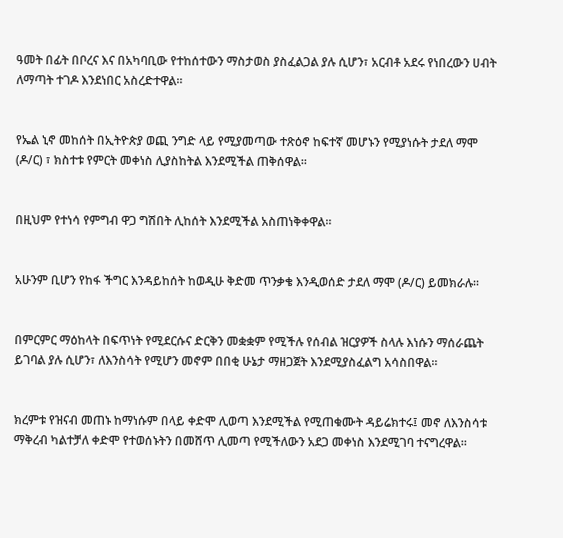ዓመት በፊት በቦረና እና በአካባቢው የተከሰተውን ማስታወስ ያስፈልጋል ያሉ ሲሆን፣ አርብቶ አደሩ የነበረውን ሀብት ለማጣት ተገዶ እንደነበር አስረድተዋል።


የኤል ኒኖ መከሰት በኢትዮጵያ ወጪ ንግድ ላይ የሚያመጣው ተጽዕኖ ከፍተኛ መሆኑን የሚያነሱት ታደለ ማሞ (ዶ/ር) ፣ ክስተቱ የምርት መቀነስ ሊያስከትል እንደሚችል ጠቅሰዋል፡፡


በዚህም የተነሳ የምግብ ዋጋ ግሽበት ሊከሰት እንደሚችል አስጠነቅቀዋል።


አሁንም ቢሆን የከፋ ችግር እንዳይከሰት ከወዲሁ ቅድመ ጥንቃቄ እንዲወሰድ ታደለ ማሞ (ዶ/ር) ይመክራሉ።


በምርምር ማዕከላት በፍጥነት የሚደርሱና ድርቅን መቋቋም የሚችሉ የሰብል ዝርያዎች ስላሉ እነሱን ማሰራጨት ይገባል ያሉ ሲሆን፣ ለእንስሳት የሚሆን መኖም በበቂ ሁኔታ ማዘጋጀት እንደሚያስፈልግ አሳስበዋል።


ክረምቱ የዝናብ መጠኑ ከማነሱም በላይ ቀድሞ ሊወጣ እንደሚችል የሚጠቁሙት ዳይሬክተሩ፤ መኖ ለእንስሳቱ ማቅረብ ካልተቻለ ቀድሞ የተወሰኑትን በመሸጥ ሊመጣ የሚችለውን አደጋ መቀነስ እንደሚገባ ተናግረዋል።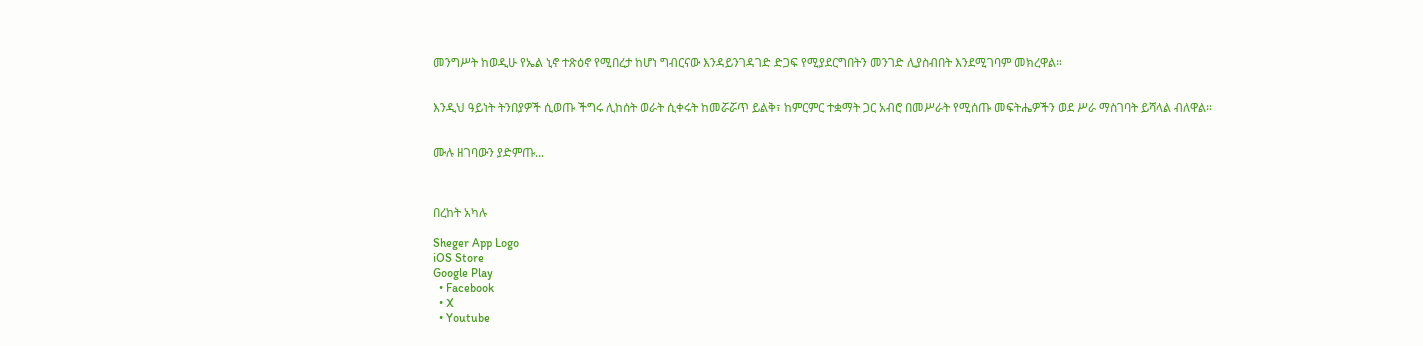መንግሥት ከወዲሁ የኤል ኒኖ ተጽዕኖ የሚበረታ ከሆነ ግብርናው እንዳይንገዳገድ ድጋፍ የሚያደርግበትን መንገድ ሊያስብበት እንደሚገባም መክረዋል።


እንዲህ ዓይነት ትንበያዎች ሲወጡ ችግሩ ሊከሰት ወራት ሲቀሩት ከመሯሯጥ ይልቅ፣ ከምርምር ተቋማት ጋር አብሮ በመሥራት የሚሰጡ መፍትሔዎችን ወደ ሥራ ማስገባት ይሻላል ብለዋል።


ሙሉ ዘገባውን ያድምጡ...



በረከት አካሉ

Sheger App Logo
iOS Store
Google Play
  • Facebook
  • X
  • Youtube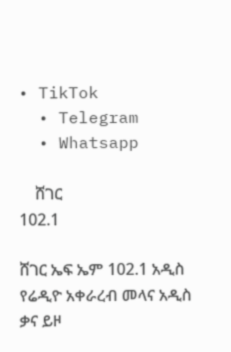• TikTok
  • Telegram
  • Whatsapp

    ሸገር
102.1

ሸገር ኤፍ ኤም 102.1 አዲስ የሬዲዮ አቀራረብ መላና አዲስ ቃና ይዞ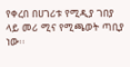የቀረበ በሀገሪቱ የሚዲያ ገበያ ላይ መሪ ሚና የሚጫወት ጣቢያ ነው፡፡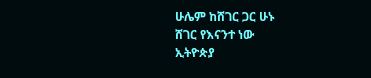ሁሌም ከሸገር ጋር ሁኑ
ሸገር የእናንተ ነው
ኢትዮጵያ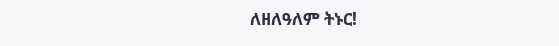ለዘለዓለም ትኑር!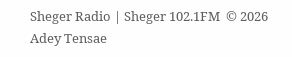Sheger Radio | Sheger 102.1FM  © 2026 Adey Tensae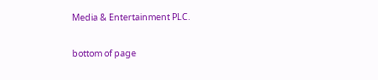Media & Entertainment PLC.

bottom of page